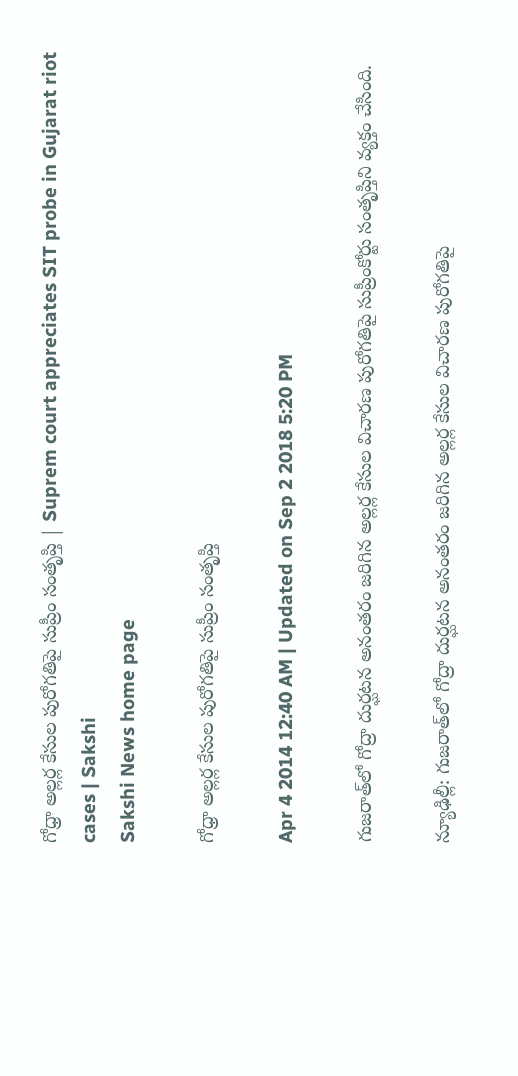గోధ్రా అల్లర్ల కేసుల పురోగతిపై సుప్రీం సంతృప్తి | Suprem court appreciates SIT probe in Gujarat riot cases | Sakshi
Sakshi News home page

గోధ్రా అల్లర్ల కేసుల పురోగతిపై సుప్రీం సంతృప్తి

Apr 4 2014 12:40 AM | Updated on Sep 2 2018 5:20 PM

గుజరాత్‌లో గోద్రా దుర్ఘటన అనంతరం జరిగిన అల్లర్ల కేసుల విచారణ పురోగతిపై సుప్రీంకోర్టు సంతృప్తిని వ్యక్తం చేసింది.

న్యూఢిల్లీ: గుజరాత్‌లో గోద్రా దుర్ఘటన అనంతరం జరిగిన అల్లర్ల కేసుల విచారణ పురోగతిపై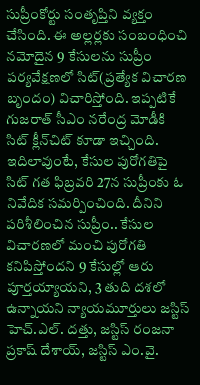సుప్రీంకోర్టు సంతృప్తిని వ్యక్తం చేసింది. ఈ అల్లర్లకు సంబంధించి నమోదైన 9 కేసులను సుప్రీం పర్యవేక్షణలో సిట్(ప్రత్యేక విచారణ బృందం) విచారిస్తోంది. ఇప్పటికే గుజరాత్ సీఎం నరేంద్ర మోడీకి సిట్ క్లీన్‌చిట్ కూడా ఇచ్చింది. ఇదిలావుంటే, కేసుల పురోగతిపై సిట్ గత ఫిబ్రవరి 27న సుప్రీంకు ఓ నివేదిక సమర్పించింది. దీనిని పరిశీలించిన సుప్రీం.. కేసుల విచారణలో మంచి పురోగతి కనిపిస్తోందని 9 కేసుల్లో ఆరు పూర్తయ్యాయని, 3 తుది దశలో ఉన్నాయని న్యాయమూర్తులు జస్టిస్ హెచ్.ఎల్. దత్తు, జస్టిస్ రంజనా ప్రకాష్ దేశాయ్, జస్టిస్ ఎం.వై.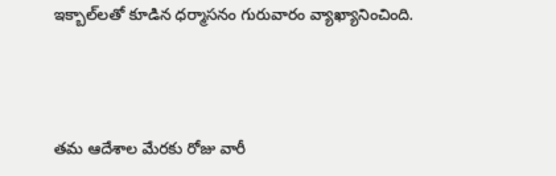ఇక్బాల్‌లతో కూడిన ధర్మాసనం గురువారం వ్యాఖ్యానించింది.



తమ ఆదేశాల మేరకు రోజు వారీ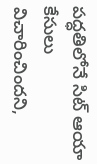పద్ధతిలోనే సిట్ ఆయా కేసులు విచారించిందని,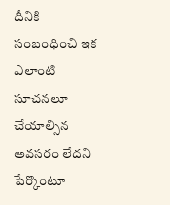దీనికి సంబంధించి ఇక ఎలాంటి సూచనలూ చేయాల్సిన అవసరం లేదని పేర్కొంటూ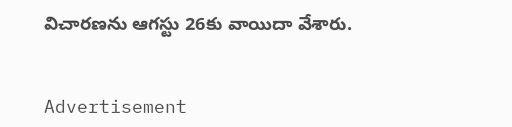విచారణను ఆగస్టు 26కు వాయిదా వేశారు.


Advertisement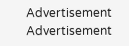Advertisement
Advertisement